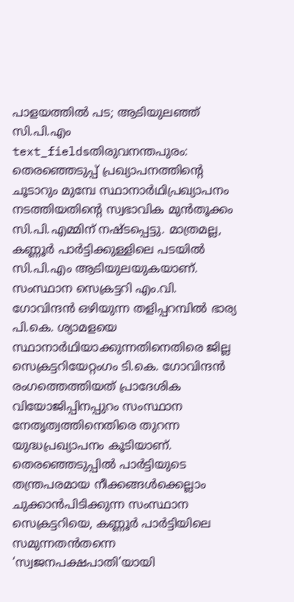പാളയത്തിൽ പട; ആടിയുലഞ്ഞ് സി.പി.എം
text_fieldsതിരുവനന്തപുരം: തെരഞ്ഞെടുപ്പ് പ്രഖ്യാപനത്തിന്റെ ചൂടാറും മുമ്പേ സ്ഥാനാർഥിപ്രഖ്യാപനം നടത്തിയതിന്റെ സ്വഭാവിക മുൻതൂക്കം സി.പി.എമ്മിന് നഷ്ടപ്പെട്ടു. മാത്രമല്ല, കണ്ണൂർ പാർട്ടിക്കുള്ളിലെ പടയിൽ സി.പി.എം ആടിയുലയുകയാണ്. സംസ്ഥാന സെക്രട്ടറി എം.വി. ഗോവിന്ദൻ ഒഴിയുന്ന തളിപ്പറമ്പിൽ ഭാര്യ പി.കെ. ശ്യാമളയെ സ്ഥാനാർഥിയാക്കുന്നതിനെതിരെ ജില്ല സെക്രട്ടറിയേറ്റംഗം ടി.കെ. ഗോവിന്ദൻ രംഗത്തെത്തിയത് പ്രാദേശിക വിയോജിപ്പിനപ്പുറം സംസ്ഥാന നേതൃത്വത്തിനെതിരെ തുറന്ന യുദ്ധപ്രഖ്യാപനം കൂടിയാണ്. തെരഞ്ഞെടുപ്പിൽ പാർട്ടിയുടെ തന്ത്രപരമായ നീക്കങ്ങൾക്കെല്ലാം ചുക്കാൻപിടിക്കുന്ന സംസ്ഥാന സെക്രട്ടറിയെ, കണ്ണൂർ പാർട്ടിയിലെ സമുന്നതൻതന്നെ ‘സ്വജനപക്ഷപാതി’യായി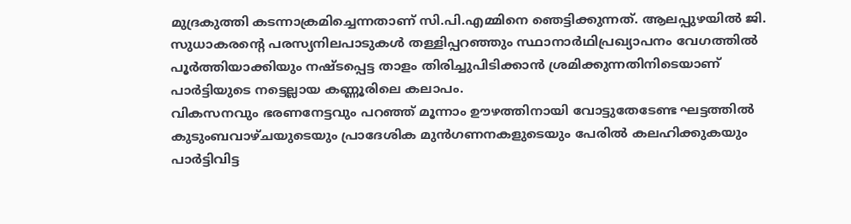മുദ്രകുത്തി കടന്നാക്രമിച്ചെന്നതാണ് സി.പി.എമ്മിനെ ഞെട്ടിക്കുന്നത്. ആലപ്പുഴയിൽ ജി. സുധാകരന്റെ പരസ്യനിലപാടുകൾ തള്ളിപ്പറഞ്ഞും സ്ഥാനാർഥിപ്രഖ്യാപനം വേഗത്തിൽ പൂർത്തിയാക്കിയും നഷ്ടപ്പെട്ട താളം തിരിച്ചുപിടിക്കാൻ ശ്രമിക്കുന്നതിനിടെയാണ് പാർട്ടിയുടെ നട്ടെല്ലായ കണ്ണൂരിലെ കലാപം.
വികസനവും ഭരണനേട്ടവും പറഞ്ഞ് മൂന്നാം ഊഴത്തിനായി വോട്ടുതേടേണ്ട ഘട്ടത്തിൽ കുടുംബവാഴ്ചയുടെയും പ്രാദേശിക മുൻഗണനകളുടെയും പേരിൽ കലഹിക്കുകയും പാർട്ടിവിട്ട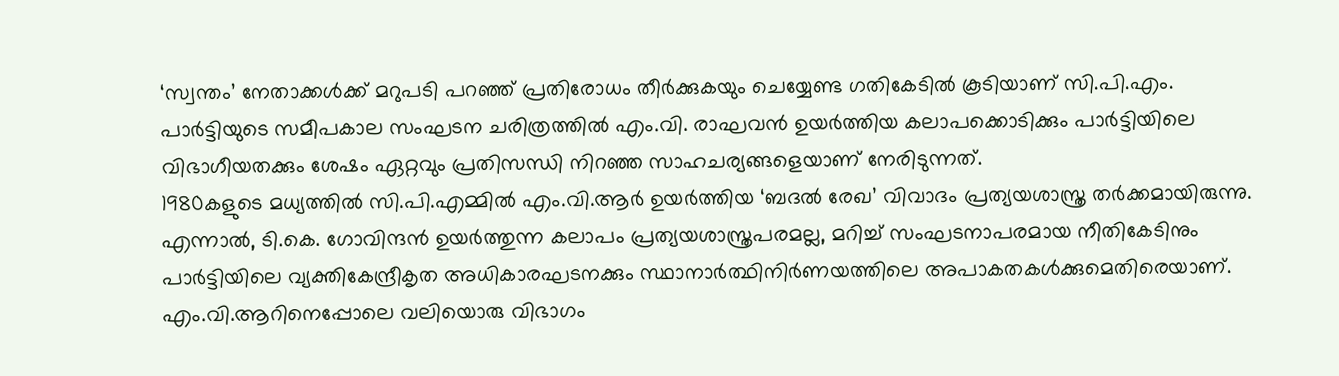‘സ്വന്തം’ നേതാക്കൾക്ക് മറുപടി പറഞ്ഞ് പ്രതിരോധം തീർക്കുകയും ചെയ്യേണ്ട ഗതികേടിൽ കൂടിയാണ് സി.പി.എം. പാർട്ടിയുടെ സമീപകാല സംഘടന ചരിത്രത്തിൽ എം.വി. രാഘവൻ ഉയർത്തിയ കലാപക്കൊടിക്കും പാർട്ടിയിലെ വിഭാഗീയതക്കും ശേഷം ഏറ്റവും പ്രതിസന്ധി നിറഞ്ഞ സാഹചര്യങ്ങളെയാണ് നേരിടുന്നത്.
1980കളുടെ മധ്യത്തിൽ സി.പി.എമ്മിൽ എം.വി.ആർ ഉയർത്തിയ ‘ബദൽ രേഖ’ വിവാദം പ്രത്യയശാസ്ത്ര തർക്കമായിരുന്നു. എന്നാൽ, ടി.കെ. ഗോവിന്ദൻ ഉയർത്തുന്ന കലാപം പ്രത്യയശാസ്ത്രപരമല്ല, മറിച്ച് സംഘടനാപരമായ നീതികേടിനും പാർട്ടിയിലെ വ്യക്തികേന്ദ്രീകൃത അധികാരഘടനക്കും സ്ഥാനാർത്ഥിനിർണയത്തിലെ അപാകതകൾക്കുമെതിരെയാണ്. എം.വി.ആറിനെപ്പോലെ വലിയൊരു വിഭാഗം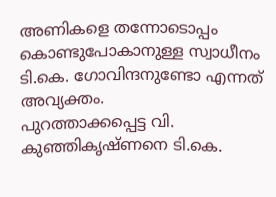അണികളെ തന്നോടൊപ്പം കൊണ്ടുപോകാനുള്ള സ്വാധീനം ടി.കെ. ഗോവിന്ദനുണ്ടോ എന്നത് അവ്യക്തം.
പുറത്താക്കപ്പെട്ട വി. കുഞ്ഞികൃഷ്ണനെ ടി.കെ.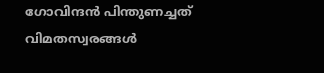ഗോവിന്ദൻ പിന്തുണച്ചത് വിമതസ്വരങ്ങൾ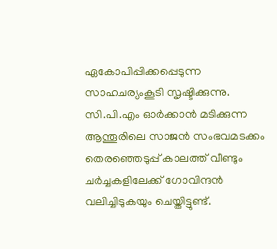ഏകോപിപ്പിക്കപ്പെടുന്ന സാഹചര്യംകൂടി സൃഷ്ടിക്കുന്നു. സി.പി.എം ഓർക്കാൻ മടിക്കുന്ന ആന്തൂരിലെ സാജൻ സംഭവമടക്കം തെരഞ്ഞെടുപ്പ് കാലത്ത് വീണ്ടും ചർച്ചകളിലേക്ക് ഗോവിന്ദൻ വലിച്ചിടുകയും ചെയ്തിട്ടുണ്ട്.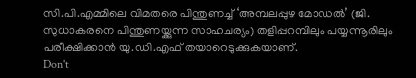സി.പി.എമ്മിലെ വിമതരെ പിന്തുണച്ച് ‘അമ്പലപ്പുഴ മോഡൽ’ (ജി. സുധാകരനെ പിന്തുണയ്ക്കുന്ന സാഹചര്യം) തളിപ്പറമ്പിലും പയ്യന്നൂരിലും പരീക്ഷിക്കാൻ യു.ഡി.എഫ് തയാറെടുക്കുകയാണ്.
Don't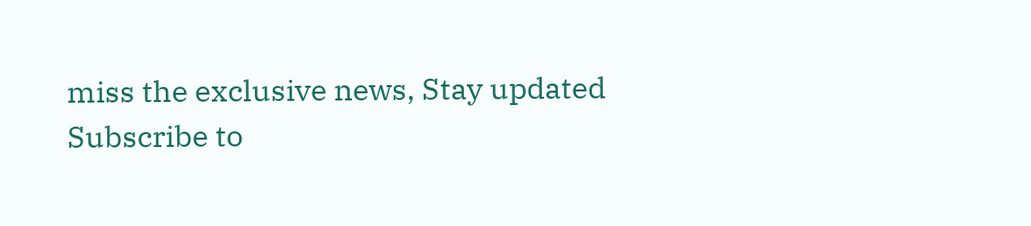miss the exclusive news, Stay updated
Subscribe to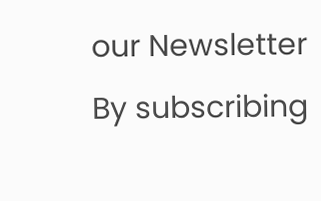our Newsletter
By subscribing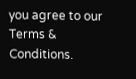you agree to our Terms & Conditions.